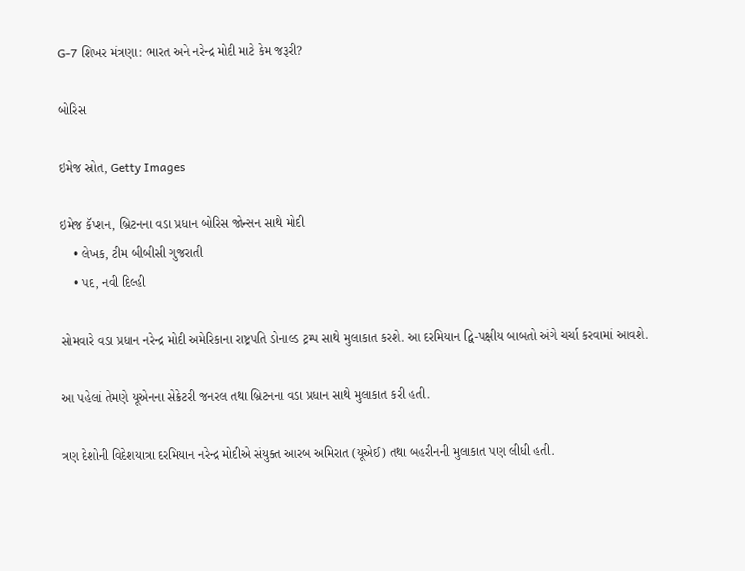G-7 શિખર મંત્રણા: ભારત અને નરેન્દ્ર મોદી માટે કેમ જરૂરી?

બોરિસ

ઇમેજ સ્રોત, Getty Images

ઇમેજ કૅપ્શન, બ્રિટનના વડા પ્રધાન બોરિસ જોન્સન સાથે મોદી
    • લેખક, ટીમ બીબીસી ગુજરાતી
    • પદ, નવી દિલ્હી

સોમવારે વડા પ્રધાન નરેન્દ્ર મોદી અમેરિકાના રાષ્ટ્રપતિ ડોનાલ્ડ ટ્રમ્પ સાથે મુલાકાત કરશે. આ દરમિયાન દ્વિ-પક્ષીય બાબતો અંગે ચર્ચા કરવામાં આવશે.

આ પહેલાં તેમણે યૂએનના સેક્રેટરી જનરલ તથા બ્રિટનના વડા પ્રધાન સાથે મુલાકાત કરી હતી.

ત્રણ દેશોની વિદેશયાત્રા દરમિયાન નરેન્દ્ર મોદીએ સંયુક્ત આરબ અમિરાત (યૂએઈ) તથા બહરીનની મુલાકાત પણ લીધી હતી.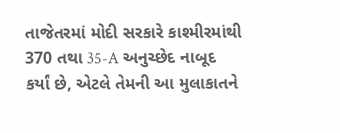તાજેતરમાં મોદી સરકારે કાશ્મીરમાંથી 370 તથા 35-A અનુચ્છેદ નાબૂદ કર્યાં છે, એટલે તેમની આ મુલાકાતને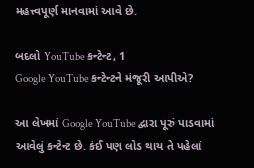મહત્ત્વપૂર્ણ માનવામાં આવે છે.

બદલો YouTube કન્ટેન્ટ, 1
Google YouTube કન્ટેન્ટને મંજૂરી આપીએ?

આ લેખમાં Google YouTube દ્વારા પૂરું પાડવામાં આવેલું કન્ટેન્ટ છે. કંઈ પણ લોડ થાય તે પહેલાં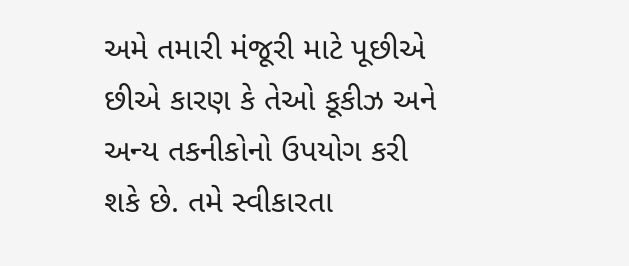અમે તમારી મંજૂરી માટે પૂછીએ છીએ કારણ કે તેઓ કૂકીઝ અને અન્ય તકનીકોનો ઉપયોગ કરી શકે છે. તમે સ્વીકારતા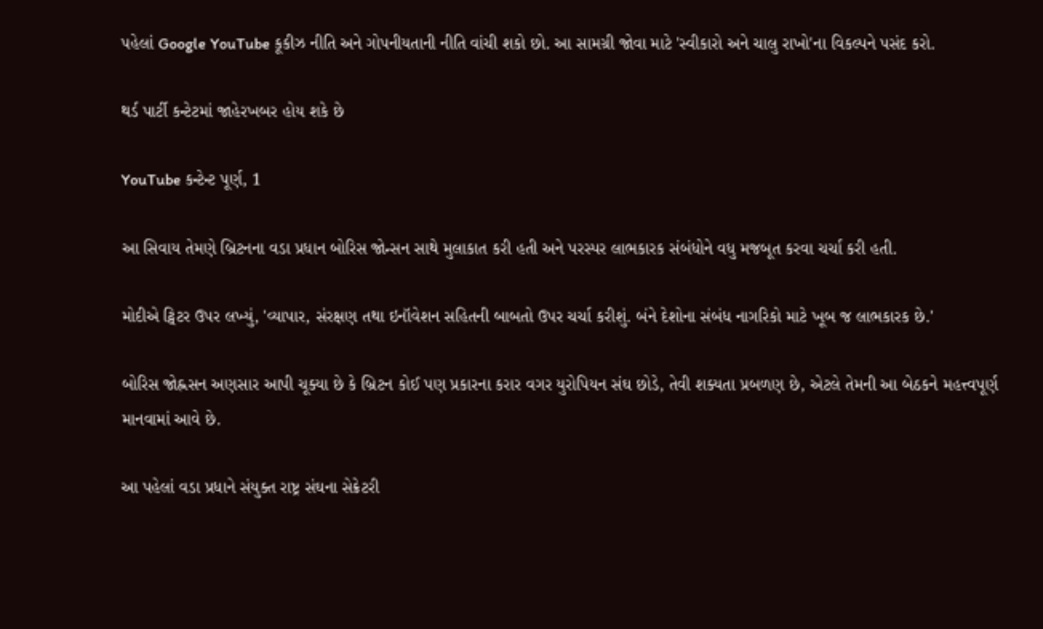પહેલાં Google YouTube કૂકીઝ નીતિ અને ગોપનીયતાની નીતિ વાંચી શકો છો. આ સામગ્રી જોવા માટે 'સ્વીકારો અને ચાલુ રાખો'ના વિકલ્પને પસંદ કરો.

થર્ડ પાર્ટી કન્ટેટમાં જાહેરખબર હોય શકે છે

YouTube કન્ટેન્ટ પૂર્ણ, 1

આ સિવાય તેમણે બ્રિટનના વડા પ્રધાન બોરિસ જોન્સન સાથે મુલાકાત કરી હતી અને પરસ્પર લાભકારક સંબંધોને વધુ મજબૂત કરવા ચર્ચા કરી હતી.

મોદીએ ટ્વિટર ઉપર લખ્યું, 'વ્યાપાર, સંરક્ષણ તથા ઇનૉવેશન સહિતની બાબતો ઉપર ચર્ચા કરીશું. બંને દેશોના સંબંધ નાગરિકો માટે ખૂબ જ લાભકારક છે.'

બોરિસ જોહ્નસન અણસાર આપી ચૂક્યા છે કે બ્રિટન કોઈ પણ પ્રકારના કરાર વગર યુરોપિયન સંઘ છોડે, તેવી શક્યતા પ્રબળણ છે, એટલે તેમની આ બેઠકને મહત્ત્વપૂર્ણ માનવામાં આવે છે.

આ પહેલાં વડા પ્રધાને સંયુક્ત રાષ્ટ્ર સંઘના સેક્રેટરી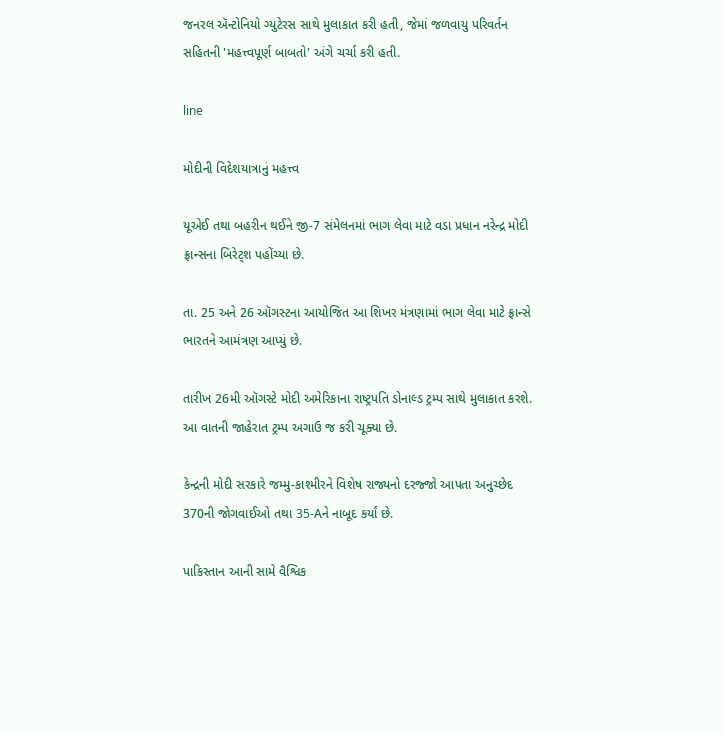જનરલ ઍન્ટોનિયો ગ્યુટેરસ સાથે મુલાકાત કરી હતી, જેમાં જળવાયુ પરિવર્તન સહિતની 'મહત્ત્વપૂર્ણ બાબતો' અંગે ચર્ચા કરી હતી.

line

મોદીની વિદેશયાત્રાનું મહત્ત્વ

યૂએઈ તથા બહરીન થઈને જી-7 સંમેલનમાં ભાગ લેવા માટે વડા પ્રધાન નરેન્દ્ર મોદી ફ્રાન્સના બિરેટ્શ પહોંચ્યા છે.

તા. 25 અને 26 ઑગસ્ટના આયોજિત આ શિખર મંત્રણામાં ભાગ લેવા માટે ફ્રાન્સે ભારતને આમંત્રણ આપ્યું છે.

તારીખ 26મી ઑગસ્ટે મોદી અમેરિકાના રાષ્ટ્રપતિ ડોનાલ્ડ ટ્રમ્પ સાથે મુલાકાત કરશે. આ વાતની જાહેરાત ટ્રમ્પ અગાઉ જ કરી ચૂક્યા છે.

કેન્દ્રની મોદી સરકારે જમ્મુ-કાશ્મીરને વિશેષ રાજ્યનો દરજ્જો આપતા અનુચ્છેદ 370ની જોગવાઈઓ તથા 35-Aને નાબૂદ કર્યાં છે.

પાકિસ્તાન આની સામે વૈશ્વિક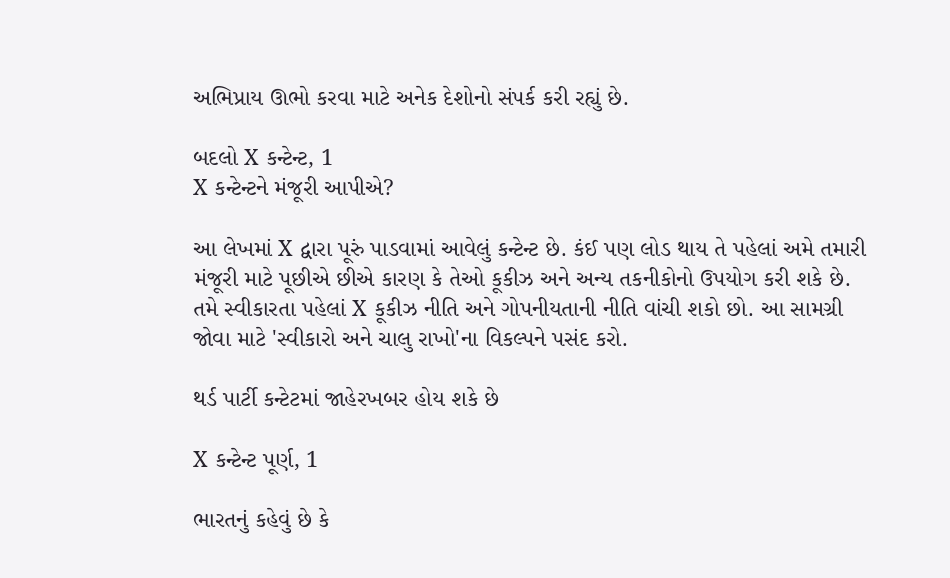અભિપ્રાય ઊભો કરવા માટે અનેક દેશોનો સંપર્ક કરી રહ્યું છે.

બદલો X કન્ટેન્ટ, 1
X કન્ટેન્ટને મંજૂરી આપીએ?

આ લેખમાં X દ્વારા પૂરું પાડવામાં આવેલું કન્ટેન્ટ છે. કંઈ પણ લોડ થાય તે પહેલાં અમે તમારી મંજૂરી માટે પૂછીએ છીએ કારણ કે તેઓ કૂકીઝ અને અન્ય તકનીકોનો ઉપયોગ કરી શકે છે. તમે સ્વીકારતા પહેલાં X કૂકીઝ નીતિ અને ગોપનીયતાની નીતિ વાંચી શકો છો. આ સામગ્રી જોવા માટે 'સ્વીકારો અને ચાલુ રાખો'ના વિકલ્પને પસંદ કરો.

થર્ડ પાર્ટી કન્ટેટમાં જાહેરખબર હોય શકે છે

X કન્ટેન્ટ પૂર્ણ, 1

ભારતનું કહેવું છે કે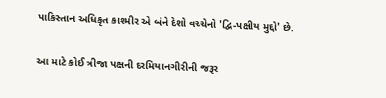પાકિસ્તાન અધિકૃત કાશ્મીર એ બંને દેશો વચ્ચેનો 'દ્વિ-પક્ષીય મુદ્દો' છે.

આ માટે કોઈ ત્રીજા પક્ષની દરમિયાનગીરીની જરૂર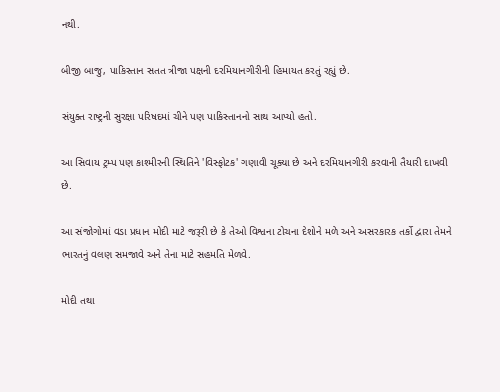નથી.

બીજી બાજુ, પાકિસ્તાન સતત ત્રીજા પક્ષની દરમિયાનગીરીની હિમાયત કરતું રહ્યું છે.

સંયુક્ત રાષ્ટ્રની સુરક્ષા પરિષદમાં ચીને પણ પાકિસ્તાનનો સાથ આપ્યો હતો.

આ સિવાય ટ્રમ્પ પણ કાશ્મીરની સ્થિતિને 'વિસ્ફોટક' ગણાવી ચૂક્યા છે અને દરમિયાનગીરી કરવાની તૈયારી દાખવી છે.

આ સંજોગોમાં વડા પ્રધાન મોદી માટે જરૂરી છે કે તેઓ વિશ્વના ટોચના દેશોને મળે અને અસરકારક તર્કો દ્વારા તેમને ભારતનું વલણ સમજાવે અને તેના માટે સહમતિ મેળવે.

મોદી તથા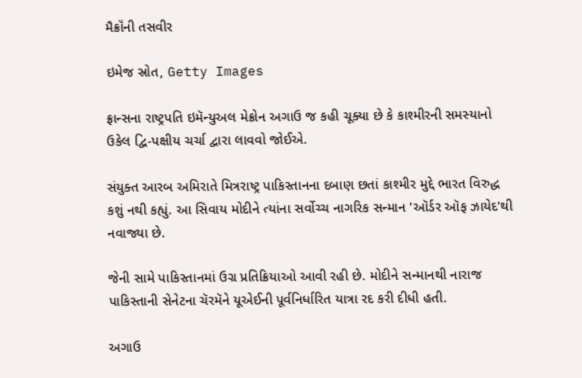મૈક્રૉંની તસવીર

ઇમેજ સ્રોત, Getty Images

ફ્રાન્સના રાષ્ટ્રપતિ ઇમૅન્યુઅલ મેક્રોન અગાઉ જ કહી ચૂક્યા છે કે કાશ્મીરની સમસ્યાનો ઉકેલ દ્વિ-પક્ષીય ચર્ચા દ્વારા લાવવો જોઈએ.

સંયુક્ત આરબ અમિરાતે મિત્રરાષ્ટ્ર પાકિસ્તાનના દબાણ છતાં કાશ્મીર મુદ્દે ભારત વિરુદ્ધ કશું નથી કહ્યું. આ સિવાય મોદીને ત્યાંના સર્વોચ્ચ નાગરિક સન્માન 'ઑર્ડર ઑફ ઝાયેદ'થી નવાજ્યા છે.

જેની સામે પાકિસ્તાનમાં ઉગ્ર પ્રતિક્રિયાઓ આવી રહી છે. મોદીને સન્માનથી નારાજ પાકિસ્તાની સેનેટના ચૅરમૅને યૂએઈની પૂર્વનિર્ધારિત યાત્રા રદ કરી દીધી હતી.

અગાઉ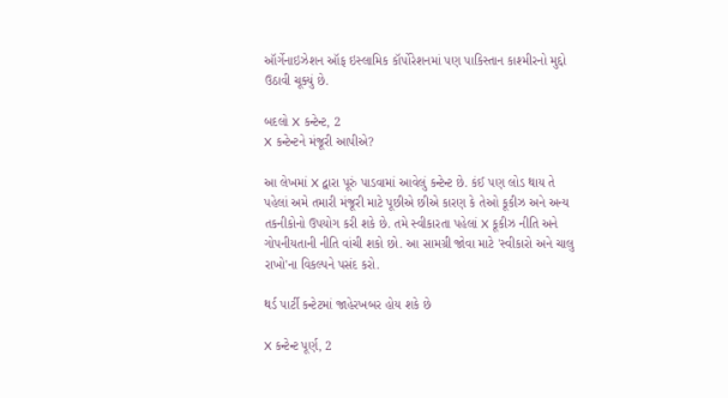ઑર્ગેનાઇઝેશન ઑફ ઇસ્લામિક કૉર્પોરેશનમાં પણ પાકિસ્તાન કાશ્મીરનો મુદ્દો ઉઠાવી ચૂક્યું છે.

બદલો X કન્ટેન્ટ, 2
X કન્ટેન્ટને મંજૂરી આપીએ?

આ લેખમાં X દ્વારા પૂરું પાડવામાં આવેલું કન્ટેન્ટ છે. કંઈ પણ લોડ થાય તે પહેલાં અમે તમારી મંજૂરી માટે પૂછીએ છીએ કારણ કે તેઓ કૂકીઝ અને અન્ય તકનીકોનો ઉપયોગ કરી શકે છે. તમે સ્વીકારતા પહેલાં X કૂકીઝ નીતિ અને ગોપનીયતાની નીતિ વાંચી શકો છો. આ સામગ્રી જોવા માટે 'સ્વીકારો અને ચાલુ રાખો'ના વિકલ્પને પસંદ કરો.

થર્ડ પાર્ટી કન્ટેટમાં જાહેરખબર હોય શકે છે

X કન્ટેન્ટ પૂર્ણ, 2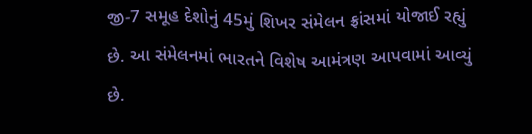જી-7 સમૂહ દેશોનું 45મું શિખર સંમેલન ફ્રાંસમાં યોજાઈ રહ્યું છે. આ સંમેલનમાં ભારતને વિશેષ આમંત્રણ આપવામાં આવ્યું છે.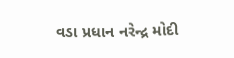વડા પ્રધાન નરેન્દ્ર મોદી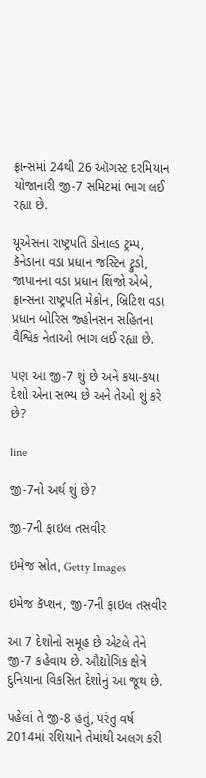ફ્રાન્સમાં 24થી 26 ઑગસ્ટ દરમિયાન યોજાનારી જી-7 સમિટમાં ભાગ લઈ રહ્યા છે.

યૂએસના રાષ્ટ્રપતિ ડોનાલ્ડ ટ્રમ્પ, કૅનેડાના વડા પ્રધાન જસ્ટિન ટ્રુડો, જાપાનના વડા પ્રધાન શિંજો એબે, ફ્રાન્સના રાષ્ટ્રપતિ મેક્રોન, બ્રિટિશ વડા પ્રધાન બોરિસ જ્હોનસન સહિતના વૈશ્વિક નેતાઓ ભાગ લઈ રહ્યા છે.

પણ આ જી-7 શું છે અને કયા-કયા દેશો એના સભ્ય છે અને તેઓ શું કરે છે?

line

જી-7નો અર્થ શું છે?

જી-7ની ફાઇલ તસવીર

ઇમેજ સ્રોત, Getty Images

ઇમેજ કૅપ્શન, જી-7ની ફાઇલ તસવીર

આ 7 દેશોનો સમૂહ છે એટલે તેને જી-7 કહેવાય છે. ઔદ્યોગિક ક્ષેત્રે દુનિયાના વિકસિત દેશોનું આ જૂથ છે.

પહેલાં તે જી-8 હતું, પરંતુ વર્ષ 2014માં રશિયાને તેમાંથી અલગ કરી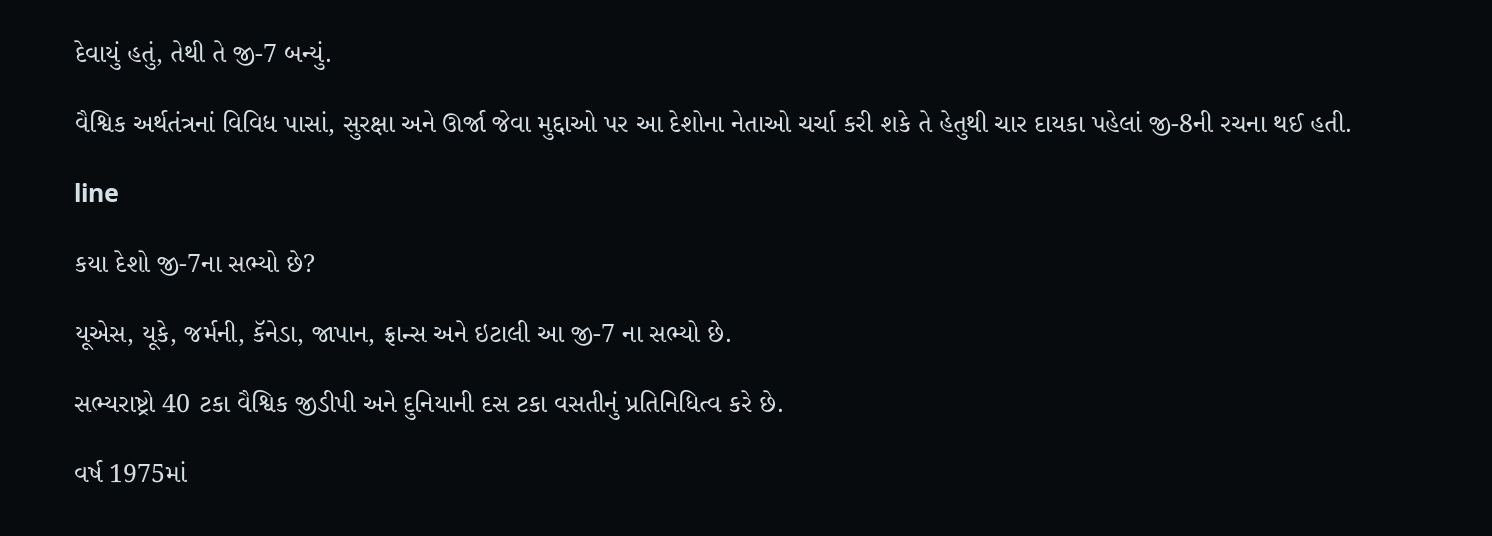દેવાયું હતું, તેથી તે જી-7 બન્યું.

વૈશ્વિક અર્થતંત્રનાં વિવિધ પાસાં, સુરક્ષા અને ઊર્જા જેવા મુદ્દાઓ પર આ દેશોના નેતાઓ ચર્ચા કરી શકે તે હેતુથી ચાર દાયકા પહેલાં જી-8ની રચના થઈ હતી.

line

કયા દેશો જી-7ના સભ્યો છે?

યૂએસ, યૂકે, જર્મની, કૅનેડા, જાપાન, ફ્રાન્સ અને ઇટાલી આ જી-7 ના સભ્યો છે.

સભ્યરાષ્ટ્રો 40 ટકા વૈશ્વિક જીડીપી અને દુનિયાની દસ ટકા વસતીનું પ્રતિનિધિત્વ કરે છે.

વર્ષ 1975માં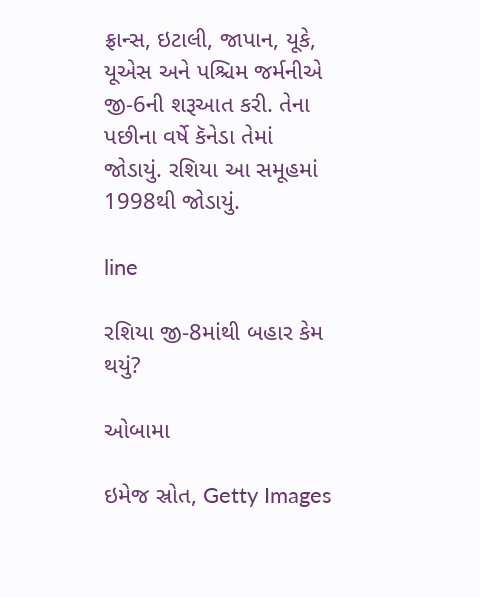ફ્રાન્સ, ઇટાલી, જાપાન, યૂકે, યૂએસ અને પશ્ચિમ જર્મનીએ જી-6ની શરૂઆત કરી. તેના પછીના વર્ષે કૅનેડા તેમાં જોડાયું. રશિયા આ સમૂહમાં 1998થી જોડાયું.

line

રશિયા જી-8માંથી બહાર કેમ થયું?

ઓબામા

ઇમેજ સ્રોત, Getty Images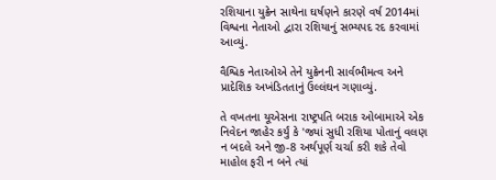રશિયાના યુક્રેન સાથેના ઘર્ષણને કારણે વર્ષ 2014માં વિશ્વના નેતાઓ દ્વારા રશિયાનું સભ્યપદ રદ કરવામાં આવ્યું.

વૈશ્વિક નેતાઓએ તેને યુક્રેનની સાર્વભૌમત્વ અને પ્રાદેશિક અખંડિતતાનું ઉલ્લંઘન ગણાવ્યું.

તે વખતના યૂએસના રાષ્ટ્રપતિ બરાક ઓબામાએ એક નિવેદન જાહેર કર્યું કે 'જ્યાં સુધી રશિયા પોતાનું વલણ ન બદલે અને જી-8 અર્થપૂર્ણ ચર્ચા કરી શકે તેવો માહોલ ફરી ન બને ત્યાં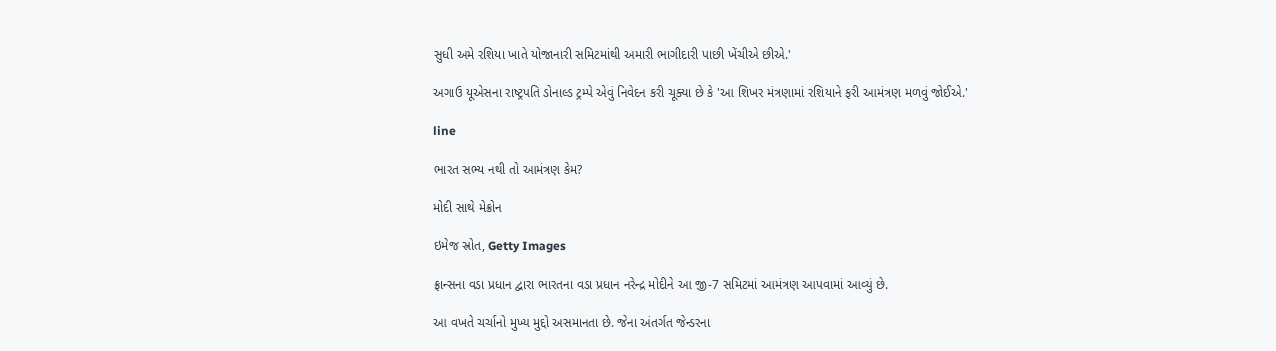સુધી અમે રશિયા ખાતે યોજાનારી સમિટમાંથી અમારી ભાગીદારી પાછી ખેંચીએ છીએ.'

અગાઉ યૂએસના રાષ્ટ્રપતિ ડોનાલ્ડ ટ્રમ્પે એવું નિવેદન કરી ચૂક્યા છે કે 'આ શિખર મંત્રણામાં રશિયાને ફરી આમંત્રણ મળવું જોઈએ.'

line

ભારત સભ્ય નથી તો આમંત્રણ કેમ?

મોદી સાથે મેક્રોન

ઇમેજ સ્રોત, Getty Images

ફ્રાન્સના વડા પ્રધાન દ્વારા ભારતના વડા પ્રધાન નરેન્દ્ર મોદીને આ જી-7 સમિટમાં આમંત્રણ આપવામાં આવ્યું છે.

આ વખતે ચર્ચાનો મુખ્ય મુદ્દો અસમાનતા છે. જેના અંતર્ગત જેન્ડરના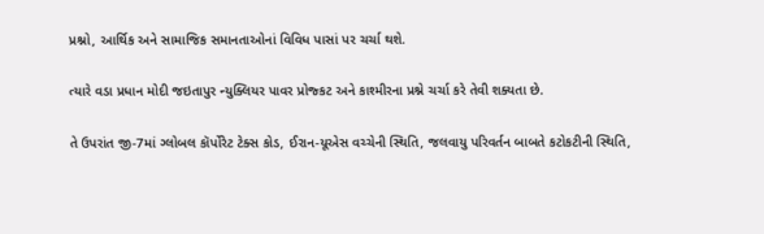પ્રશ્નો, આર્થિક અને સામાજિક સમાનતાઓનાં વિવિધ પાસાં પર ચર્ચા થશે.

ત્યારે વડા પ્રધાન મોદી જઇતાપુર ન્યુક્લિયર પાવર પ્રોજ્કટ અને કાશ્મીરના પ્રશ્ને ચર્ચા કરે તેવી શક્યતા છે.

તે ઉપરાંત જી-7માં ગ્લોબલ કૉર્પોરેટ ટેક્સ કોડ, ઈરાન-યૂએસ વચ્ચેની સ્થિતિ, જલવાયુ પરિવર્તન બાબતે કટોકટીની સ્થિતિ,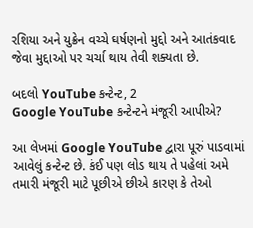રશિયા અને યુક્રેન વચ્ચે ઘર્ષણનો મુદ્દો અને આતંકવાદ જેવા મુદ્દાઓ પર ચર્ચા થાય તેવી શક્યતા છે.

બદલો YouTube કન્ટેન્ટ, 2
Google YouTube કન્ટેન્ટને મંજૂરી આપીએ?

આ લેખમાં Google YouTube દ્વારા પૂરું પાડવામાં આવેલું કન્ટેન્ટ છે. કંઈ પણ લોડ થાય તે પહેલાં અમે તમારી મંજૂરી માટે પૂછીએ છીએ કારણ કે તેઓ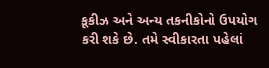કૂકીઝ અને અન્ય તકનીકોનો ઉપયોગ કરી શકે છે. તમે સ્વીકારતા પહેલાં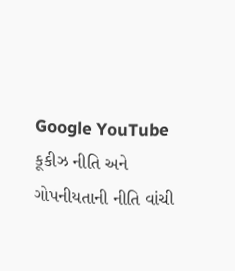Google YouTube કૂકીઝ નીતિ અને ગોપનીયતાની નીતિ વાંચી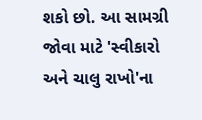શકો છો. આ સામગ્રી જોવા માટે 'સ્વીકારો અને ચાલુ રાખો'ના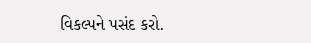વિકલ્પને પસંદ કરો.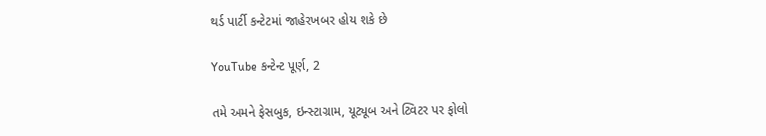થર્ડ પાર્ટી કન્ટેટમાં જાહેરખબર હોય શકે છે

YouTube કન્ટેન્ટ પૂર્ણ, 2

તમે અમને ફેસબુક, ઇન્સ્ટાગ્રામ, યૂટ્યૂબ અને ટ્વિટર પર ફોલો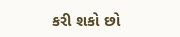કરી શકો છો